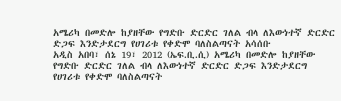አሜሪካ በመድሎ ከያዘቸው የግድቡ ድርድር ገለል ብላ ለእውነተኛ ድርድር ድጋፍ እንድታደርግ የሀገሪቱ የቀድሞ ባለስልጣናት አሳሰቡ
አዲስ አበባ፣ ሰኔ 19፣ 2012 (ኤፍ.ቢ.ሲ) አሜሪካ በመድሎ ከያዘቸው የግድቡ ድርድር ገለል ብላ ለእውነተኛ ድርድር ድጋፍ እንድታደርግ የሀገሪቱ የቀድሞ ባለስልጣናት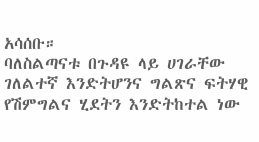አሳሰቡ።
ባለስልጣናቱ በጉዳዩ ላይ ሀገራቸው ገለልተኛ እንድትሆንና ግልጽና ፍትሃዊ የሽምግልና ሂደትን እንድትከተል ነው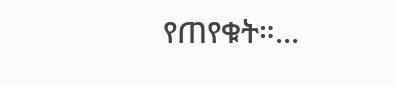የጠየቁት።…